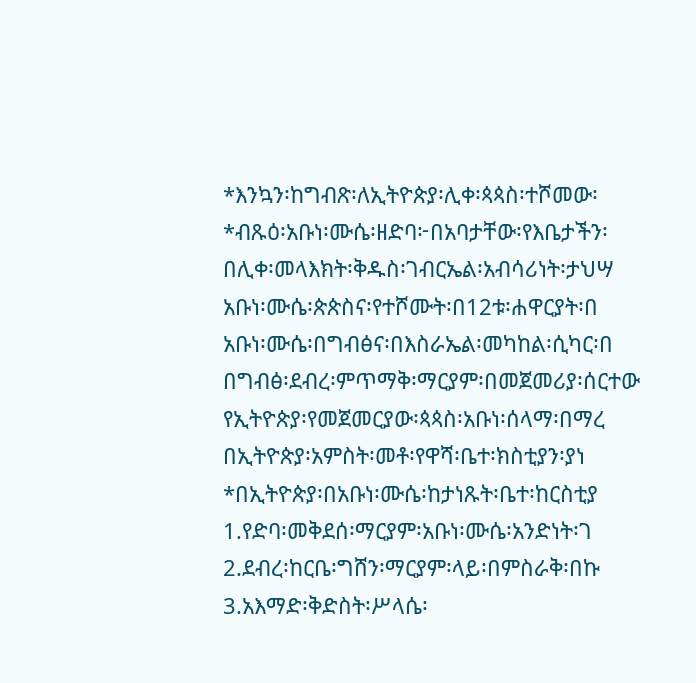*እንኳን፡ከግብጽ፡ለኢትዮጵያ፡ሊቀ፡ጳጳስ፡ተሾመው፡
*ብጹዕ፡አቡነ፡ሙሴ፡ዘድባ፦በአባታቸው፡የእቤታችን፡
በሊቀ፡መላእክት፡ቅዱስ፡ገብርኤል፡አብሳሪነት፡ታህሣ
አቡነ፡ሙሴ፡ጵጵስና፡የተሾሙት፡በ12ቱ፡ሐዋርያት፡በ
አቡነ፡ሙሴ፡በግብፅና፡በእስራኤል፡መካከል፡ሲካር፡በ
በግብፅ፡ደብረ፡ምጥማቅ፡ማርያም፡በመጀመሪያ፡ሰርተው
የኢትዮጵያ፡የመጀመርያው፡ጳጳስ፡አቡነ፡ሰላማ፡በማረ
በኢትዮጵያ፡አምስት፡መቶ፡የዋሻ፡ቤተ፡ክስቲያን፡ያነ
*በኢትዮጵያ፡በአቡነ፡ሙሴ፡ከታነጹት፡ቤተ፡ከርስቲያ
1.የድባ፡መቅደሰ፡ማርያም፡አቡነ፡ሙሴ፡አንድነት፡ገ
2.ደብረ፡ከርቤ፡ግሸን፡ማርያም፡ላይ፡በምስራቅ፡በኩ
3.አእማድ፡ቅድስት፡ሥላሴ፡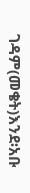ገዳም(መቄት)እንደ፡አቡ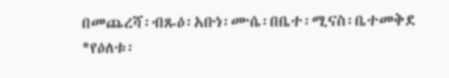በመጨረሻ፡ብጹዕ፡አቡነ፡ሙሴ፡በቤተ፡ሚናስ፡ቤተመቅደ
*የዕለቱ፡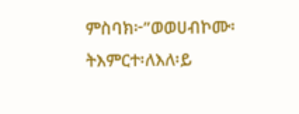ምስባክ፦”ወወሀብኮሙ፡ትእምርተ፡ለእለ፡ይ